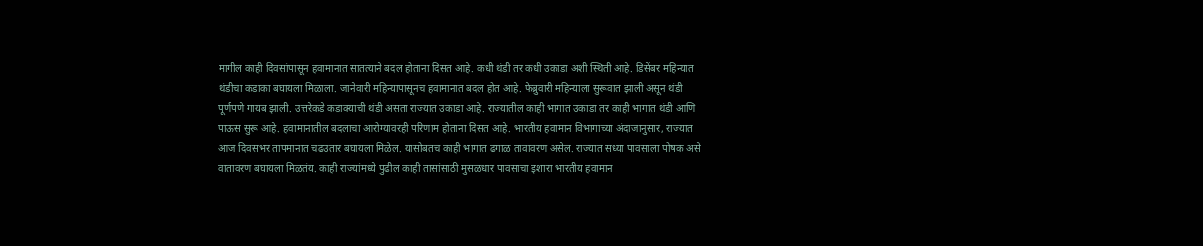मागील काही दिवसांपासून हवामानात सातत्याने बदल होताना दिसत आहे. कधी थंडी तर कधी उकाडा अशी स्थिती आहे. डिसेंबर महिन्यात थंडीचा कडाका बघायला मिळाला. जानेवारी महिन्यापासूनच हवामानात बदल होत आहे. फेब्रुवारी महिन्याला सुरूवात झाली असून थंडी पूर्णपणे गायब झाली. उत्तरेकडे कडाक्याची थंडी असता राज्यात उकाडा आहे. राज्यातील काही भागात उकाडा तर काही भागात थंडी आणि पाऊस सुरू आहे. हवामानातील बदलाचा आरोग्यावरही परिणाम होताना दिसत आहे. भारतीय हवामान विभागाच्या अंदाजानुसार, राज्यात आज दिवसभर तापमानात चढउतार बघायला मिळेल. यासोबतच काही भागात ढगाळ तावावरण असेल. राज्यात सध्या पावसाला पोषक असे वातावरण बघायला मिळतंय. काही राज्यांमध्ये पुढील काही तासांसाठी मुसळधार पावसाचा इशारा भारतीय हवामान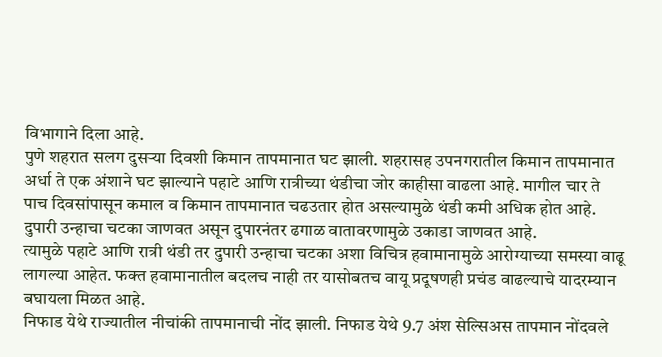विभागाने दिला आहे.
पुणे शहरात सलग दुसऱ्या दिवशी किमान तापमानात घट झाली. शहरासह उपनगरातील किमान तापमानात अर्धा ते एक अंशाने घट झाल्याने पहाटे आणि रात्रीच्या थंडीचा जोर काहीसा वाढला आहे. मागील चार ते पाच दिवसांपासून कमाल व किमान तापमानात चढउतार होत असल्यामुळे थंडी कमी अधिक होत आहे. दुपारी उन्हाचा चटका जाणवत असून दुपारनंतर ढगाळ वातावरणामुळे उकाडा जाणवत आहे.
त्यामुळे पहाटे आणि रात्री थंडी तर दुपारी उन्हाचा चटका अशा विचित्र हवामानामुळे आरोग्याच्या समस्या वाढू लागल्या आहेत. फक्त हवामानातील बदलच नाही तर यासोबतच वायू प्रदूषणही प्रचंड वाढल्याचे यादरम्यान बघायला मिळत आहे.
निफाड येथे राज्यातील नीचांकी तापमानाची नोंद झाली. निफाड येथे 9.7 अंश सेल्सिअस तापमान नोंदवले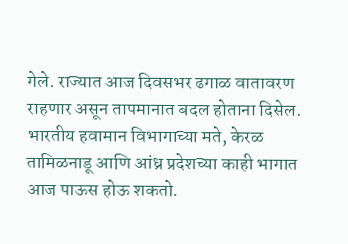गेले. राज्यात आज दिवसभर ढगाळ वातावरण राहणार असून तापमानात बदल होताना दिसेल.
भारतीय हवामान विभागाच्या मते, केरळ तामिळनाडू आणि आंध्र प्रदेशच्या काही भागात आज पाऊस होऊ शकतो.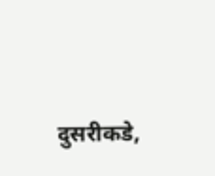दुसरीकडे,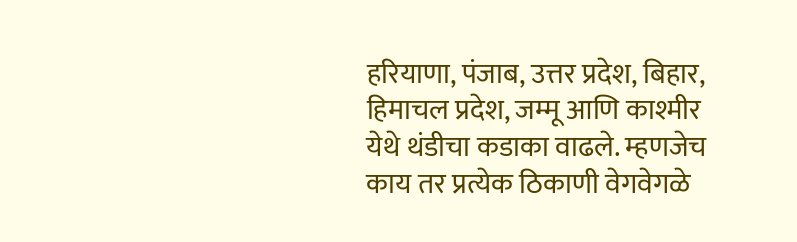हरियाणा, पंजाब, उत्तर प्रदेश, बिहार, हिमाचल प्रदेश, जम्मू आणि काश्मीर येथे थंडीचा कडाका वाढले. म्हणजेच काय तर प्रत्येक ठिकाणी वेगवेगळे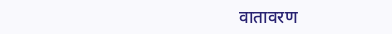वातावरण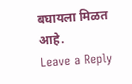बघायला मिळत आहे.
Leave a Reply